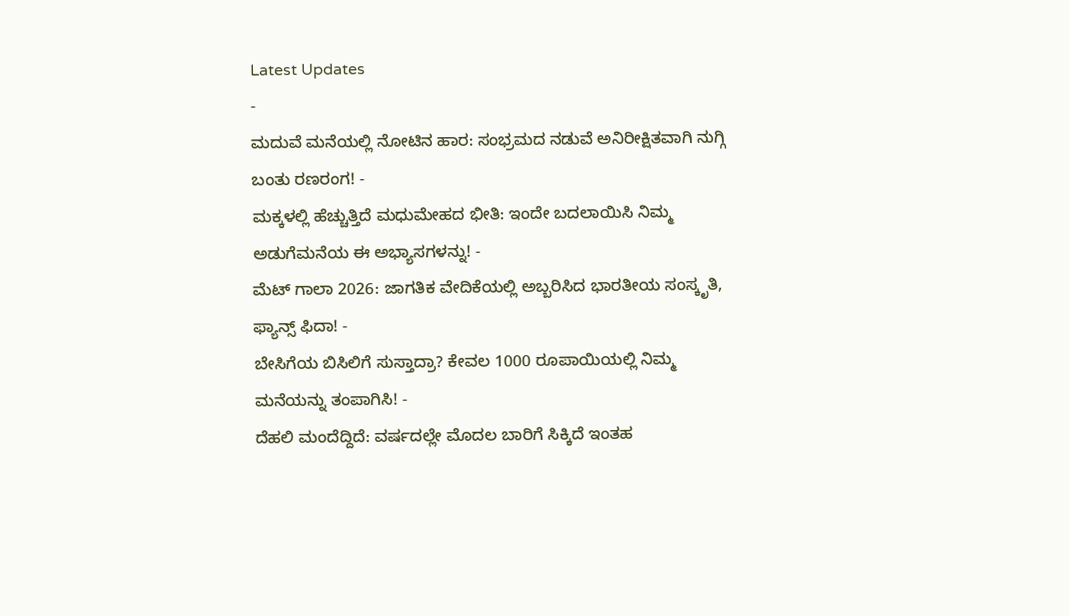Latest Updates
-
ಮದುವೆ ಮನೆಯಲ್ಲಿ ನೋಟಿನ ಹಾರ: ಸಂಭ್ರಮದ ನಡುವೆ ಅನಿರೀಕ್ಷಿತವಾಗಿ ನುಗ್ಗಿ ಬಂತು ರಣರಂಗ! -
ಮಕ್ಕಳಲ್ಲಿ ಹೆಚ್ಚುತ್ತಿದೆ ಮಧುಮೇಹದ ಭೀತಿ: ಇಂದೇ ಬದಲಾಯಿಸಿ ನಿಮ್ಮ ಅಡುಗೆಮನೆಯ ಈ ಅಭ್ಯಾಸಗಳನ್ನು! -
ಮೆಟ್ ಗಾಲಾ 2026: ಜಾಗತಿಕ ವೇದಿಕೆಯಲ್ಲಿ ಅಬ್ಬರಿಸಿದ ಭಾರತೀಯ ಸಂಸ್ಕೃತಿ, ಫ್ಯಾನ್ಸ್ ಫಿದಾ! -
ಬೇಸಿಗೆಯ ಬಿಸಿಲಿಗೆ ಸುಸ್ತಾದ್ರಾ? ಕೇವಲ 1000 ರೂಪಾಯಿಯಲ್ಲಿ ನಿಮ್ಮ ಮನೆಯನ್ನು ತಂಪಾಗಿಸಿ! -
ದೆಹಲಿ ಮಂದೆದ್ದಿದೆ: ವರ್ಷದಲ್ಲೇ ಮೊದಲ ಬಾರಿಗೆ ಸಿಕ್ಕಿದೆ ಇಂತಹ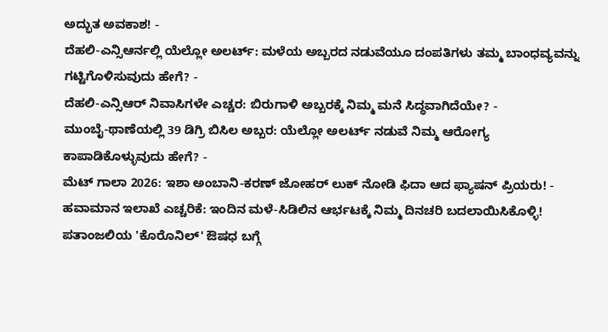ಅದ್ಭುತ ಅವಕಾಶ! -
ದೆಹಲಿ-ಎನ್ಸಿಆರ್ನಲ್ಲಿ ಯೆಲ್ಲೋ ಅಲರ್ಟ್: ಮಳೆಯ ಅಬ್ಬರದ ನಡುವೆಯೂ ದಂಪತಿಗಳು ತಮ್ಮ ಬಾಂಧವ್ಯವನ್ನು ಗಟ್ಟಿಗೊಳಿಸುವುದು ಹೇಗೆ? -
ದೆಹಲಿ-ಎನ್ಸಿಆರ್ ನಿವಾಸಿಗಳೇ ಎಚ್ಚರ: ಬಿರುಗಾಳಿ ಅಬ್ಬರಕ್ಕೆ ನಿಮ್ಮ ಮನೆ ಸಿದ್ಧವಾಗಿದೆಯೇ? -
ಮುಂಬೈ-ಥಾಣೆಯಲ್ಲಿ 39 ಡಿಗ್ರಿ ಬಿಸಿಲ ಅಬ್ಬರ: ಯೆಲ್ಲೋ ಅಲರ್ಟ್ ನಡುವೆ ನಿಮ್ಮ ಆರೋಗ್ಯ ಕಾಪಾಡಿಕೊಳ್ಳುವುದು ಹೇಗೆ? -
ಮೆಟ್ ಗಾಲಾ 2026: ಇಶಾ ಅಂಬಾನಿ-ಕರಣ್ ಜೋಹರ್ ಲುಕ್ ನೋಡಿ ಫಿದಾ ಆದ ಫ್ಯಾಷನ್ ಪ್ರಿಯರು! -
ಹವಾಮಾನ ಇಲಾಖೆ ಎಚ್ಚರಿಕೆ: ಇಂದಿನ ಮಳೆ-ಸಿಡಿಲಿನ ಆರ್ಭಟಕ್ಕೆ ನಿಮ್ಮ ದಿನಚರಿ ಬದಲಾಯಿಸಿಕೊಳ್ಳಿ!
ಪತಾಂಜಲಿಯ 'ಕೊರೊನಿಲ್' ಔಷಧ ಬಗ್ಗೆ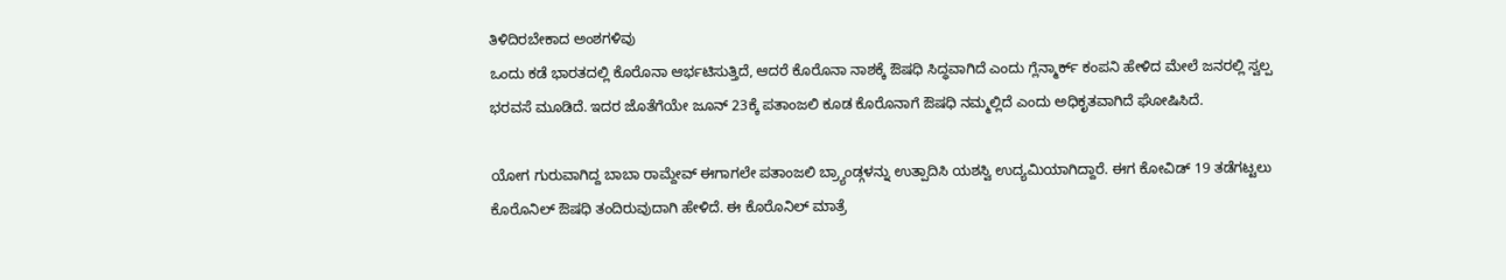ತಿಳಿದಿರಬೇಕಾದ ಅಂಶಗಳಿವು
ಒಂದು ಕಡೆ ಭಾರತದಲ್ಲಿ ಕೊರೊನಾ ಆರ್ಭಟಿಸುತ್ತಿದೆ, ಆದರೆ ಕೊರೊನಾ ನಾಶಕ್ಕೆ ಔಷಧಿ ಸಿದ್ಧವಾಗಿದೆ ಎಂದು ಗ್ಲೆನ್ಮಾರ್ಕ್ ಕಂಪನಿ ಹೇಳಿದ ಮೇಲೆ ಜನರಲ್ಲಿ ಸ್ವಲ್ಪ ಭರವಸೆ ಮೂಡಿದೆ. ಇದರ ಜೊತೆಗೆಯೇ ಜೂನ್ 23ಕ್ಕೆ ಪತಾಂಜಲಿ ಕೂಡ ಕೊರೊನಾಗೆ ಔಷಧಿ ನಮ್ಮಲ್ಲಿದೆ ಎಂದು ಅಧಿಕೃತವಾಗಿದೆ ಘೋಷಿಸಿದೆ.

ಯೋಗ ಗುರುವಾಗಿದ್ದ ಬಾಬಾ ರಾಮ್ದೇವ್ ಈಗಾಗಲೇ ಪತಾಂಜಲಿ ಬ್ರ್ಯಾಂಡ್ಗಳನ್ನು ಉತ್ಪಾದಿಸಿ ಯಶಸ್ವಿ ಉದ್ಯಮಿಯಾಗಿದ್ದಾರೆ. ಈಗ ಕೋವಿಡ್ 19 ತಡೆಗಟ್ಟಲು ಕೊರೊನಿಲ್ ಔಷಧಿ ತಂದಿರುವುದಾಗಿ ಹೇಳಿದೆ. ಈ ಕೊರೊನಿಲ್ ಮಾತ್ರೆ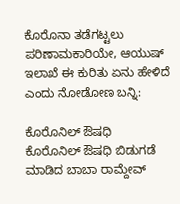ಕೊರೊನಾ ತಡೆಗಟ್ಟಲು ಪರಿಣಾಮಕಾರಿಯೇ, ಆಯುಷ್ ಇಲಾಖೆ ಈ ಕುರಿತು ಏನು ಹೇಳಿದೆ ಎಂದು ನೋಡೋಣ ಬನ್ನಿ:

ಕೊರೊನಿಲ್ ಔಷಧಿ
ಕೊರೊನಿಲ್ ಔಷಧಿ ಬಿಡುಗಡೆ ಮಾಡಿದ ಬಾಬಾ ರಾಮ್ದೇವ್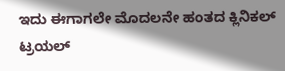ಇದು ಈಗಾಗಲೇ ಮೊದಲನೇ ಹಂತದ ಕ್ಲಿನಿಕಲ್ ಟ್ರಯಲ್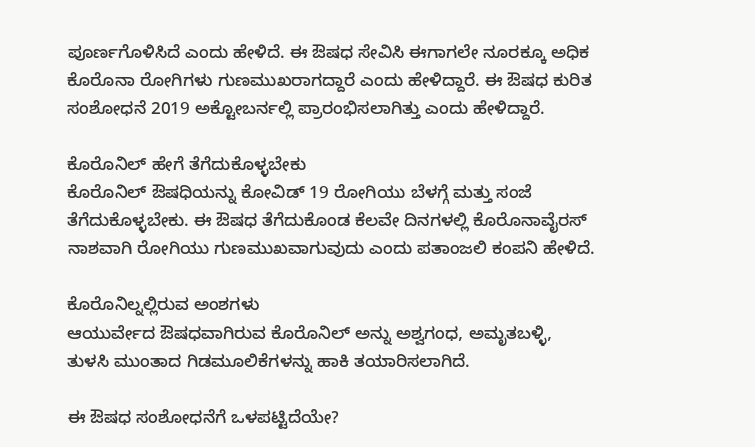ಪೂರ್ಣಗೊಳಿಸಿದೆ ಎಂದು ಹೇಳಿದೆ. ಈ ಔಷಧ ಸೇವಿಸಿ ಈಗಾಗಲೇ ನೂರಕ್ಕೂ ಅಧಿಕ ಕೊರೊನಾ ರೋಗಿಗಳು ಗುಣಮುಖರಾಗದ್ದಾರೆ ಎಂದು ಹೇಳಿದ್ದಾರೆ. ಈ ಔಷಧ ಕುರಿತ ಸಂಶೋಧನೆ 2019 ಅಕ್ಟೋಬರ್ನಲ್ಲಿ ಪ್ರಾರಂಭಿಸಲಾಗಿತ್ತು ಎಂದು ಹೇಳಿದ್ದಾರೆ.

ಕೊರೊನಿಲ್ ಹೇಗೆ ತೆಗೆದುಕೊಳ್ಳಬೇಕು
ಕೊರೊನಿಲ್ ಔಷಧಿಯನ್ನು ಕೋವಿಡ್ 19 ರೋಗಿಯು ಬೆಳಗ್ಗೆ ಮತ್ತು ಸಂಜೆ ತೆಗೆದುಕೊಳ್ಳಬೇಕು. ಈ ಔಷಧ ತೆಗೆದುಕೊಂಡ ಕೆಲವೇ ದಿನಗಳಲ್ಲಿ ಕೊರೊನಾವೈರಸ್ ನಾಶವಾಗಿ ರೋಗಿಯು ಗುಣಮುಖವಾಗುವುದು ಎಂದು ಪತಾಂಜಲಿ ಕಂಪನಿ ಹೇಳಿದೆ.

ಕೊರೊನಿಲ್ನಲ್ಲಿರುವ ಅಂಶಗಳು
ಆಯುರ್ವೇದ ಔಷಧವಾಗಿರುವ ಕೊರೊನಿಲ್ ಅನ್ನು ಅಶ್ವಗಂಧ, ಅಮೃತಬಳ್ಳಿ, ತುಳಸಿ ಮುಂತಾದ ಗಿಡಮೂಲಿಕೆಗಳನ್ನು ಹಾಕಿ ತಯಾರಿಸಲಾಗಿದೆ.

ಈ ಔಷಧ ಸಂಶೋಧನೆಗೆ ಒಳಪಟ್ಟಿದೆಯೇ?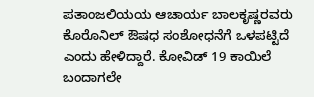ಪತಾಂಜಲಿಯಯ ಆಚಾರ್ಯ ಬಾಲಕೃಷ್ಣರವರು ಕೊರೊನಿಲ್ ಔಷಧ ಸಂಶೋಧನೆಗೆ ಒಳಪಟ್ಟಿದೆ ಎಂದು ಹೇಳಿದ್ದಾರೆ. ಕೋವಿಡ್ 19 ಕಾಯಿಲೆ ಬಂದಾಗಲೇ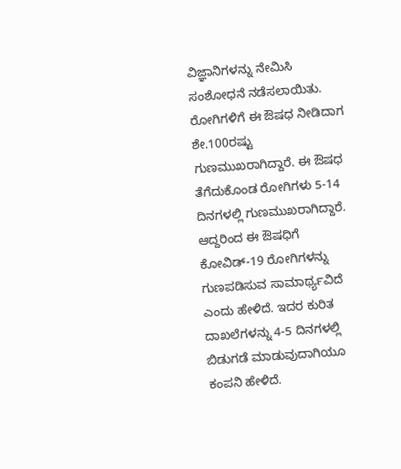ವಿಜ್ಞಾನಿಗಳನ್ನು ನೇಮಿಸಿ ಸಂಶೋಧನೆ ನಡೆಸಲಾಯಿತು. ರೋಗಿಗಳಿಗೆ ಈ ಔಷಧ ನೀಡಿದಾಗ ಶೇ.100ರಷ್ಟು ಗುಣಮುಖರಾಗಿದ್ದಾರೆ. ಈ ಔಷಧ ತೆಗೆದುಕೊಂಡ ರೋಗಿಗಳು 5-14 ದಿನಗಳಲ್ಲಿ ಗುಣಮುಖರಾಗಿದ್ದಾರೆ. ಆದ್ದರಿಂದ ಈ ಔಷಧಿಗೆ ಕೋವಿಡ್-19 ರೋಗಿಗಳನ್ನು ಗುಣಪಡಿಸುವ ಸಾಮಾರ್ಥ್ಯವಿದೆ ಎಂದು ಹೇಳಿದೆ. ಇದರ ಕುರಿತ ದಾಖಲೆಗಳನ್ನು 4-5 ದಿನಗಳಲ್ಲಿ ಬಿಡುಗಡೆ ಮಾಡುವುದಾಗಿಯೂ ಕಂಪನಿ ಹೇಳಿದೆ.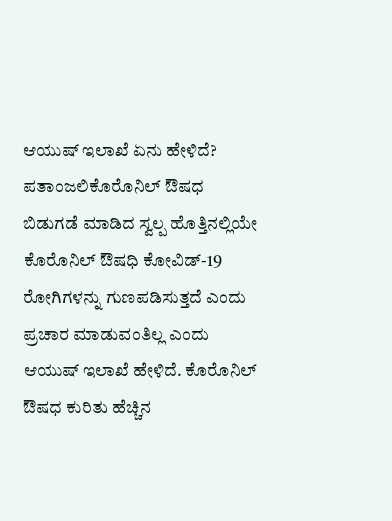ಆಯುಷ್ ಇಲಾಖೆ ಏನು ಹೇಳಿದೆ?
ಪತಾಂಜಲಿಕೊರೊನಿಲ್ ಔಷಧ ಬಿಡುಗಡೆ ಮಾಡಿದ ಸ್ವಲ್ಪ ಹೊತ್ತಿನಲ್ಲಿಯೇ ಕೊರೊನಿಲ್ ಔಷಧಿ ಕೋವಿಡ್-19 ರೋಗಿಗಳನ್ನು ಗುಣಪಡಿಸುತ್ತದೆ ಎಂದು ಪ್ರಚಾರ ಮಾಡುವಂತಿಲ್ಲ ಎಂದು ಆಯುಷ್ ಇಲಾಖೆ ಹೇಳಿದೆ. ಕೊರೊನಿಲ್ ಔಷಧ ಕುರಿತು ಹೆಚ್ಚಿನ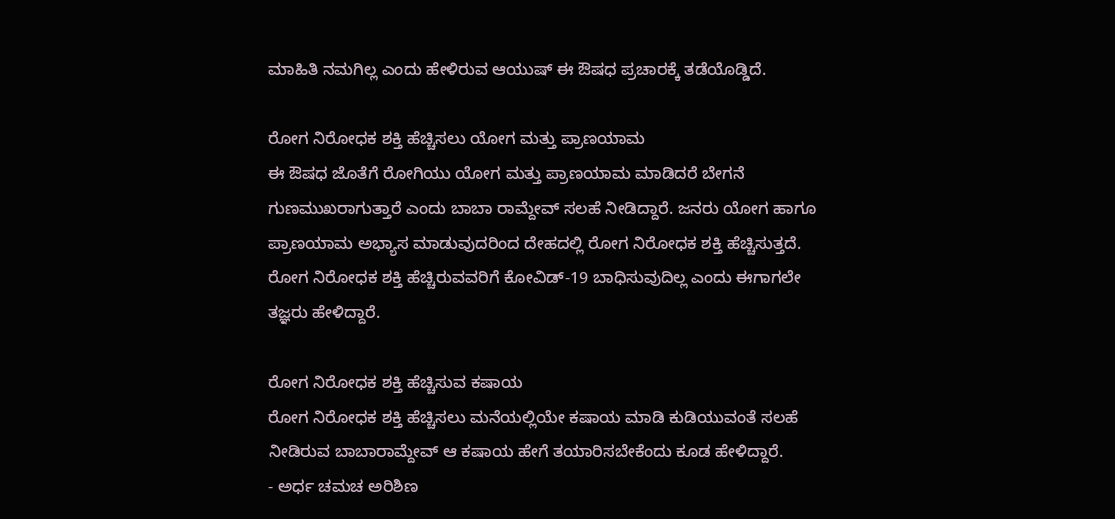ಮಾಹಿತಿ ನಮಗಿಲ್ಲ ಎಂದು ಹೇಳಿರುವ ಆಯುಷ್ ಈ ಔಷಧ ಪ್ರಚಾರಕ್ಕೆ ತಡೆಯೊಡ್ಡಿದೆ.

ರೋಗ ನಿರೋಧಕ ಶಕ್ತಿ ಹೆಚ್ಚಿಸಲು ಯೋಗ ಮತ್ತು ಪ್ರಾಣಯಾಮ
ಈ ಔಷಧ ಜೊತೆಗೆ ರೋಗಿಯು ಯೋಗ ಮತ್ತು ಪ್ರಾಣಯಾಮ ಮಾಡಿದರೆ ಬೇಗನೆ ಗುಣಮುಖರಾಗುತ್ತಾರೆ ಎಂದು ಬಾಬಾ ರಾಮ್ದೇವ್ ಸಲಹೆ ನೀಡಿದ್ದಾರೆ. ಜನರು ಯೋಗ ಹಾಗೂ ಪ್ರಾಣಯಾಮ ಅಭ್ಯಾಸ ಮಾಡುವುದರಿಂದ ದೇಹದಲ್ಲಿ ರೋಗ ನಿರೋಧಕ ಶಕ್ತಿ ಹೆಚ್ಚಿಸುತ್ತದೆ. ರೋಗ ನಿರೋಧಕ ಶಕ್ತಿ ಹೆಚ್ಚಿರುವವರಿಗೆ ಕೋವಿಡ್-19 ಬಾಧಿಸುವುದಿಲ್ಲ ಎಂದು ಈಗಾಗಲೇ ತಜ್ಞರು ಹೇಳಿದ್ದಾರೆ.

ರೋಗ ನಿರೋಧಕ ಶಕ್ತಿ ಹೆಚ್ಚಿಸುವ ಕಷಾಯ
ರೋಗ ನಿರೋಧಕ ಶಕ್ತಿ ಹೆಚ್ಚಿಸಲು ಮನೆಯಲ್ಲಿಯೇ ಕಷಾಯ ಮಾಡಿ ಕುಡಿಯುವಂತೆ ಸಲಹೆ ನೀಡಿರುವ ಬಾಬಾರಾಮ್ದೇವ್ ಆ ಕಷಾಯ ಹೇಗೆ ತಯಾರಿಸಬೇಕೆಂದು ಕೂಡ ಹೇಳಿದ್ದಾರೆ.
- ಅರ್ಧ ಚಮಚ ಅರಿಶಿಣ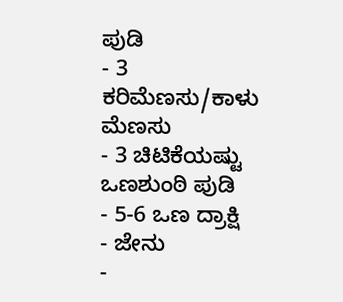ಪುಡಿ
- 3 ಕರಿಮೆಣಸು/ಕಾಳು ಮೆಣಸು
- 3 ಚಿಟಿಕೆಯಷ್ಟು ಒಣಶುಂಠಿ ಪುಡಿ
- 5-6 ಒಣ ದ್ರಾಕ್ಷಿ
- ಜೇನು
-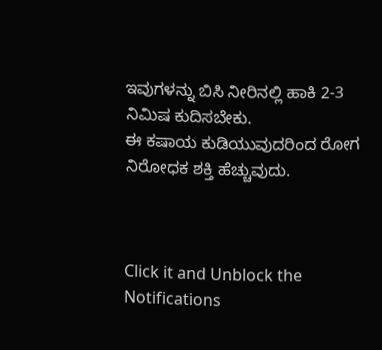ಇವುಗಳನ್ನು ಬಿಸಿ ನೀರಿನಲ್ಲಿ ಹಾಕಿ 2-3 ನಿಮಿಷ ಕುದಿಸಬೇಕು.
ಈ ಕಷಾಯ ಕುಡಿಯುವುದರಿಂದ ರೋಗ ನಿರೋಧಕ ಶಕ್ತಿ ಹೆಚ್ಚುವುದು.



Click it and Unblock the Notifications